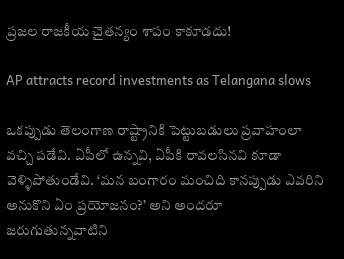ప్రజల రాజకీయ చైతన్యం శాపం కాకూడదు!

AP attracts record investments as Telangana slows

ఒకప్పుడు తెలంగాణ రాష్ట్రానికి పెట్టుబడులు ప్రవాహంలా వచ్చి పడేవి. ఏపీలో ఉన్నవి, ఏపీకి రావలసినవి కూడా వెళ్ళిపోతుండేవి. ‘మన బంగారం మంచిది కానప్పుడు ఎవరిని అనుకొని ఏం ప్రయోజనం?’ అని అందరూ జరుగుతున్నవాటిని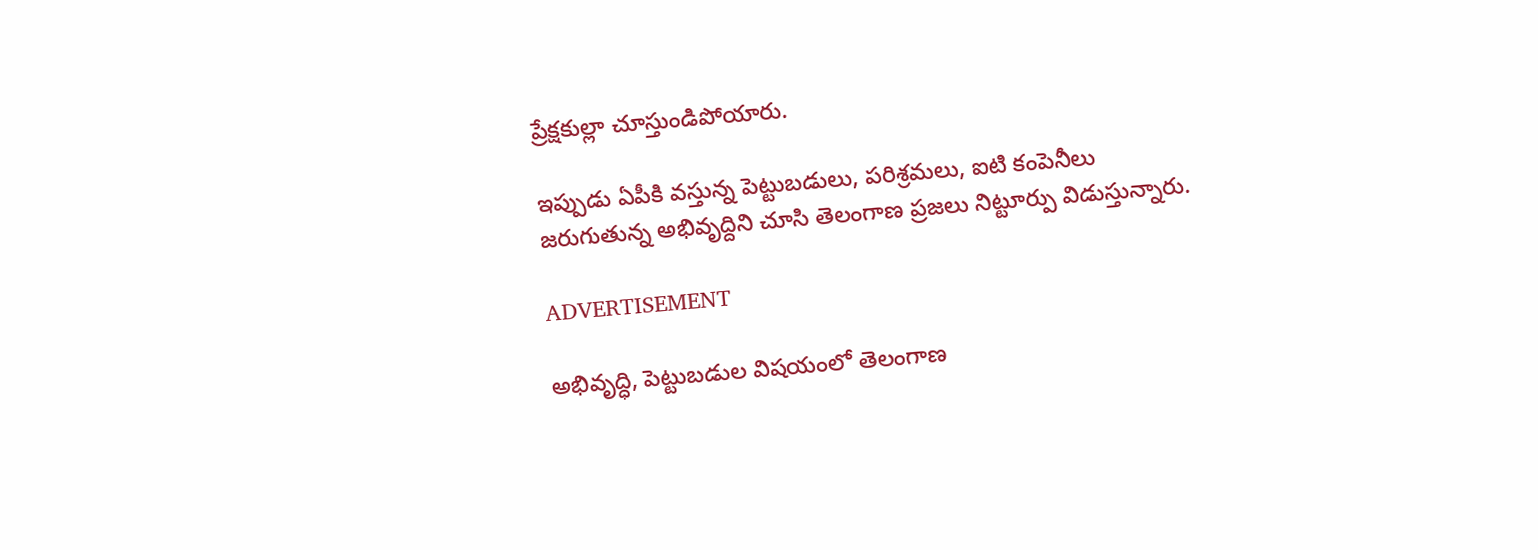ప్రేక్షకుల్లా చూస్తుండిపోయారు.

ఇప్పుడు ఏపీకి వస్తున్న పెట్టుబడులు, పరిశ్రమలు, ఐటి కంపెనీలు జరుగుతున్న అభివృద్దిని చూసి తెలంగాణ ప్రజలు నిట్టూర్పు విడుస్తున్నారు.

ADVERTISEMENT

అభివృద్ధి, పెట్టుబడుల విషయంలో తెలంగాణ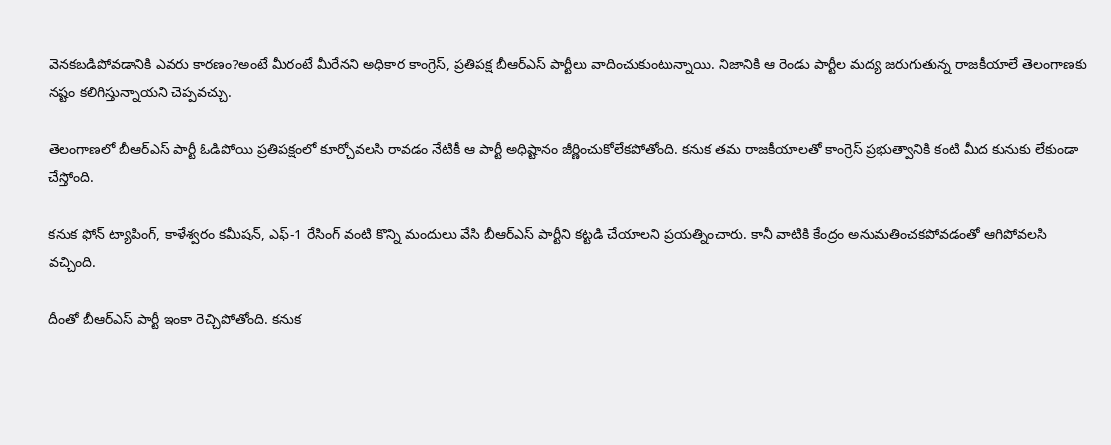వెనకబడిపోవడానికి ఎవరు కారణం?అంటే మీరంటే మీరేనని అధికార కాంగ్రెస్‌, ప్రతిపక్ష బీఆర్ఎస్‌ పార్టీలు వాదించుకుంటున్నాయి. నిజానికి ఆ రెండు పార్టీల మద్య జరుగుతున్న రాజకీయాలే తెలంగాణకు నష్టం కలిగిస్తున్నాయని చెప్పవచ్చు.

తెలంగాణలో బీఆర్ఎస్‌ పార్టీ ఓడిపోయి ప్రతిపక్షంలో కూర్చోవలసి రావడం నేటికీ ఆ పార్టీ అధిష్టానం జీర్ణించుకోలేకపోతోంది. కనుక తమ రాజకీయాలతో కాంగ్రెస్‌ ప్రభుత్వానికి కంటి మీద కునుకు లేకుండా చేస్తోంది.

కనుక ఫోన్‌ ట్యాపింగ్, కాళేశ్వరం కమీషన్, ఎఫ్‌-1 రేసింగ్ వంటి కొన్ని మందులు వేసి బీఆర్ఎస్‌ పార్టీని కట్టడి చేయాలని ప్రయత్నించారు. కానీ వాటికి కేంద్రం అనుమతించకపోవడంతో ఆగిపోవలసి వచ్చింది.

దీంతో బీఆర్ఎస్‌ పార్టీ ఇంకా రెచ్చిపోతోంది. కనుక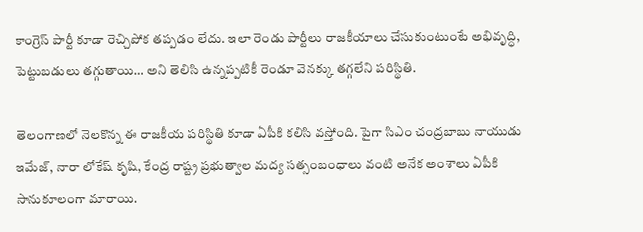కాంగ్రెస్‌ పార్టీ కూడా రెచ్చిపోక తప్పడం లేదు. ఇలా రెండు పార్టీలు రాజకీయాలు చేసుకుంటుంటే అభివృద్ధి, పెట్టుబడులు తగ్గుతాయి… అని తెలిసి ఉన్నప్పటికీ రెండూ వెనక్కు తగ్గలేని పరిస్థితి.

తెలంగాణలో నెలకొన్న ఈ రాజకీయ పరిస్థితి కూడా ఏపీకి కలిసి వస్తోంది. పైగా సిఎం చంద్రబాబు నాయుడు ఇమేజ్, నారా లోకేష్‌ కృషి, కేంద్ర రాష్ట్ర ప్రభుత్వాల మద్య సత్సంబంధాలు వంటి అనేక అంశాలు ఏపీకి సానుకూలంగా మారాయి.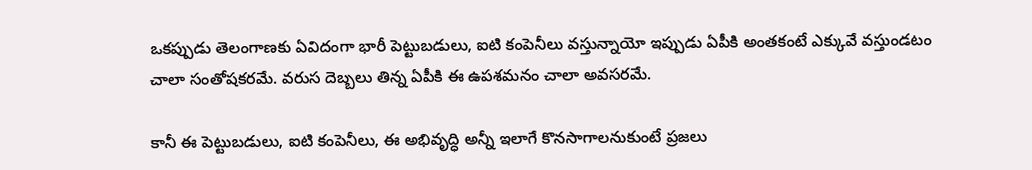ఒకప్పుడు తెలంగాణకు ఏవిదంగా భారీ పెట్టుబడులు, ఐటి కంపెనీలు వస్తున్నాయో ఇప్పుడు ఏపీకి అంతకంటే ఎక్కువే వస్తుండటం చాలా సంతోషకరమే. వరుస దెబ్బలు తిన్న ఏపీకి ఈ ఉపశమనం చాలా అవసరమే.

కానీ ఈ పెట్టుబడులు, ఐటి కంపెనీలు, ఈ అభివృద్ధి అన్నీ ఇలాగే కొనసాగాలనుకుంటే ప్రజలు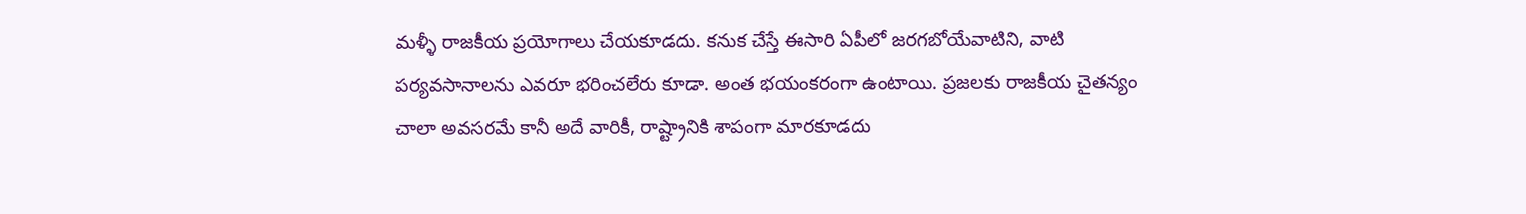మళ్ళీ రాజకీయ ప్రయోగాలు చేయకూడదు. కనుక చేస్తే ఈసారి ఏపీలో జరగబోయేవాటిని, వాటి పర్యవసానాలను ఎవరూ భరించలేరు కూడా. అంత భయంకరంగా ఉంటాయి. ప్రజలకు రాజకీయ చైతన్యం చాలా అవసరమే కానీ అదే వారికీ, రాష్ట్రానికి శాపంగా మారకూడదు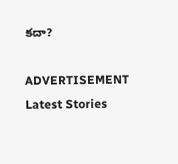కదా?

ADVERTISEMENT
Latest Stories